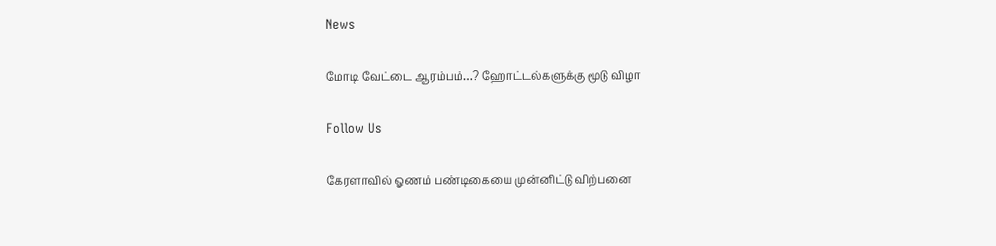News

மோடி வேட்டை ஆரம்பம்…? ஹோட்டல்களுக்கு மூடு விழா

Follow Us

கேரளாவில் ஓணம் பண்டிகையை முன்னிட்டு விற்பனை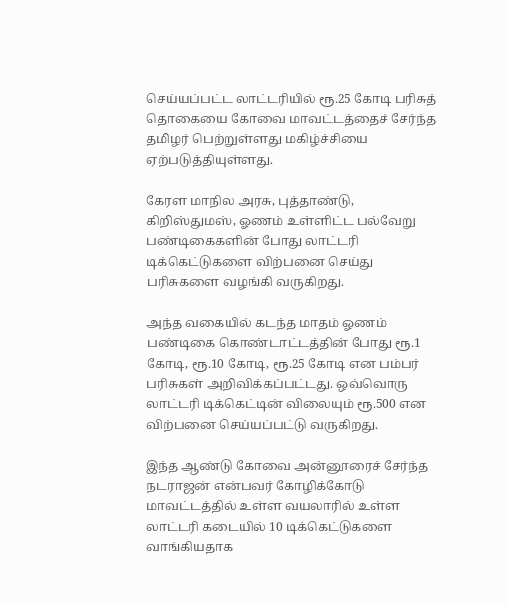செய்யப்பட்ட லாட்டரியில் ரூ.25 கோடி பரிசுத் தொகையை கோவை மாவட்டத்தைச் சேர்ந்த தமிழர் பெற்றுள்ளது மகிழ்ச்சியை ஏற்படுத்தியுள்ளது.

கேரள மாநில அரசு, புத்தாண்டு, கிறிஸ்துமஸ், ஓணம் உள்ளிட்ட பல்வேறு பண்டிகைகளின் போது லாட்டரி டிக்கெட்டுகளை விற்பனை செய்து பரிசுகளை வழங்கி வருகிறது.

அந்த வகையில் கடந்த மாதம் ஓணம் பண்டிகை கொண்டாட்டத்தின் போது ரூ.1 கோடி, ரூ.10 கோடி, ரூ.25 கோடி என பம்பர் பரிசுகள் அறிவிக்கப்பட்டது. ஒவ்வொரு லாட்டரி டிக்கெட்டின் விலையும் ரூ.500 என விற்பனை செய்யப்பட்டு வருகிறது.

இந்த ஆண்டு கோவை அன்னூரைச் சேர்ந்த நடராஜன் என்பவர் கோழிக்கோடு மாவட்டத்தில் உள்ள வயலாரில் உள்ள லாட்டரி கடையில் 10 டிக்கெட்டுகளை வாங்கியதாக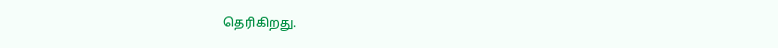தெரிகிறது.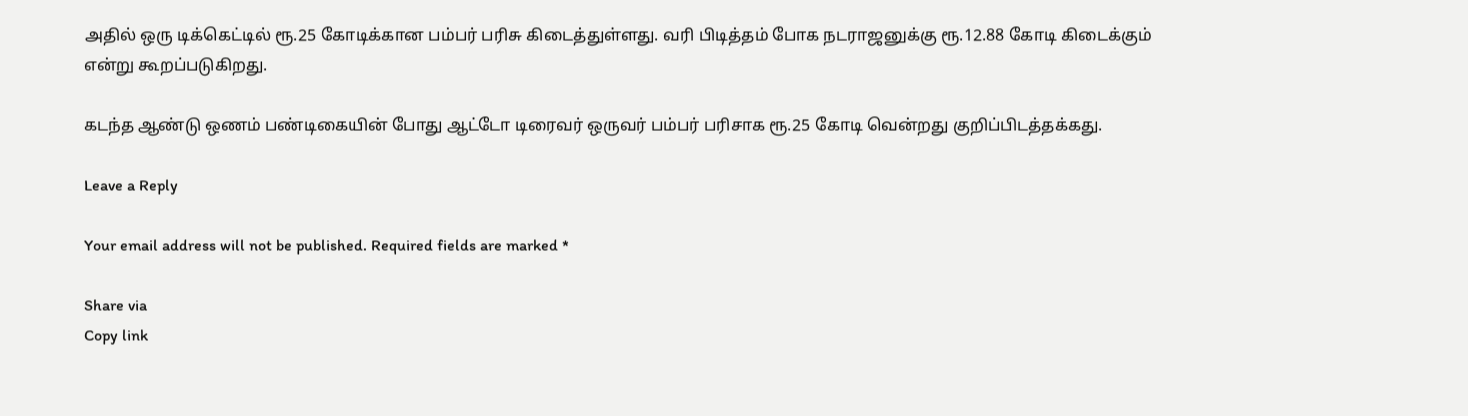அதில் ஒரு டிக்கெட்டில் ரூ.25 கோடிக்கான பம்பர் பரிசு கிடைத்துள்ளது. வரி பிடித்தம் போக நடராஜனுக்கு ரூ.12.88 கோடி கிடைக்கும் என்று கூறப்படுகிறது.

கடந்த ஆண்டு ஒணம் பண்டிகையின் போது ஆட்டோ டிரைவர் ஒருவர் பம்பர் பரிசாக ரூ.25 கோடி வென்றது குறிப்பிடத்தக்கது.

Leave a Reply

Your email address will not be published. Required fields are marked *

Share via
Copy link